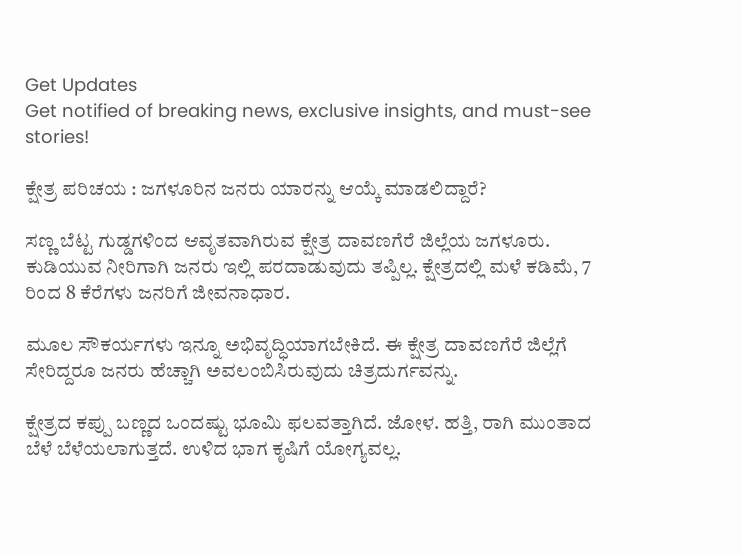Get Updates
Get notified of breaking news, exclusive insights, and must-see stories!

ಕ್ಷೇತ್ರ ಪರಿಚಯ : ಜಗಳೂರಿನ ಜನರು ಯಾರನ್ನು ಆಯ್ಕೆ ಮಾಡಲಿದ್ದಾರೆ?

ಸಣ್ಣ ಬೆಟ್ಟ ಗುಡ್ಡಗಳಿಂದ ಆವೃತವಾಗಿರುವ ಕ್ಷೇತ್ರ ದಾವಣಗೆರೆ ಜಿಲ್ಲೆಯ ಜಗಳೂರು. ಕುಡಿಯುವ ನೀರಿಗಾಗಿ ಜನರು ಇಲ್ಲಿ ಪರದಾಡುವುದು ತಪ್ಪಿಲ್ಲ. ಕ್ಷೇತ್ರದಲ್ಲಿ ಮಳೆ ಕಡಿಮೆ, 7 ರಿಂದ 8 ಕೆರೆಗಳು ಜನರಿಗೆ ಜೀವನಾಧಾರ.

ಮೂಲ ಸೌಕರ್ಯಗಳು ಇನ್ನೂ ಅಭಿವೃದ್ಧಿಯಾಗಬೇಕಿದೆ. ಈ ಕ್ಷೇತ್ರ ದಾವಣಗೆರೆ ಜಿಲ್ಲೆಗೆ ಸೇರಿದ್ದರೂ ಜನರು ಹೆಚ್ಚಾಗಿ ಅವಲಂಬಿಸಿರುವುದು ಚಿತ್ರದುರ್ಗವನ್ನು.

ಕ್ಷೇತ್ರದ ಕಪ್ಪು ಬಣ್ಣದ ಒಂದಷ್ಟು ಭೂಮಿ ಫಲವತ್ತಾಗಿದೆ. ಜೋಳ. ಹತ್ತಿ, ರಾಗಿ ಮುಂತಾದ ಬೆಳೆ ಬೆಳೆಯಲಾಗುತ್ತದೆ. ಉಳಿದ ಭಾಗ ಕೃಷಿಗೆ ಯೋಗ್ಯವಲ್ಲ.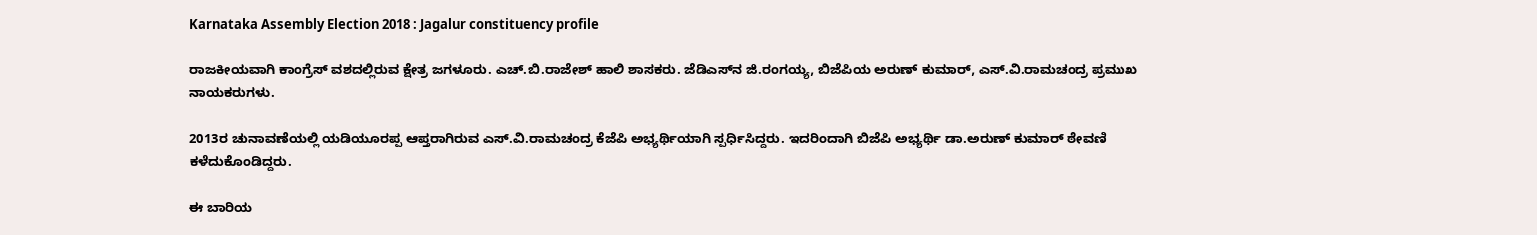Karnataka Assembly Election 2018 : Jagalur constituency profile

ರಾಜಕೀಯವಾಗಿ ಕಾಂಗ್ರೆಸ್ ವಶದಲ್ಲಿರುವ ಕ್ಷೇತ್ರ ಜಗಳೂರು. ಎಚ್.ಬಿ.ರಾಜೇಶ್ ಹಾಲಿ ಶಾಸಕರು. ಜೆಡಿಎಸ್‌ನ ಜಿ.ರಂಗಯ್ಯ, ಬಿಜೆಪಿಯ ಅರುಣ್ ಕುಮಾರ್, ಎಸ್‌.ವಿ.ರಾಮಚಂದ್ರ ಪ್ರಮುಖ ನಾಯಕರುಗಳು.

2013ರ ಚುನಾವಣೆಯಲ್ಲಿ ಯಡಿಯೂರಪ್ಪ ಆಪ್ತರಾಗಿರುವ ಎಸ್.ವಿ.ರಾಮಚಂದ್ರ ಕೆಜೆಪಿ ಅಭ್ಯರ್ಥಿಯಾಗಿ ಸ್ಪರ್ಧಿಸಿದ್ದರು. ಇದರಿಂದಾಗಿ ಬಿಜೆಪಿ ಅಭ್ಯರ್ಥಿ ಡಾ.ಅರುಣ್ ಕುಮಾರ್ ಠೇವಣಿ ಕಳೆದುಕೊಂಡಿದ್ದರು.

ಈ ಬಾರಿಯ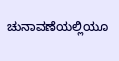ಚುನಾವಣೆಯಲ್ಲಿಯೂ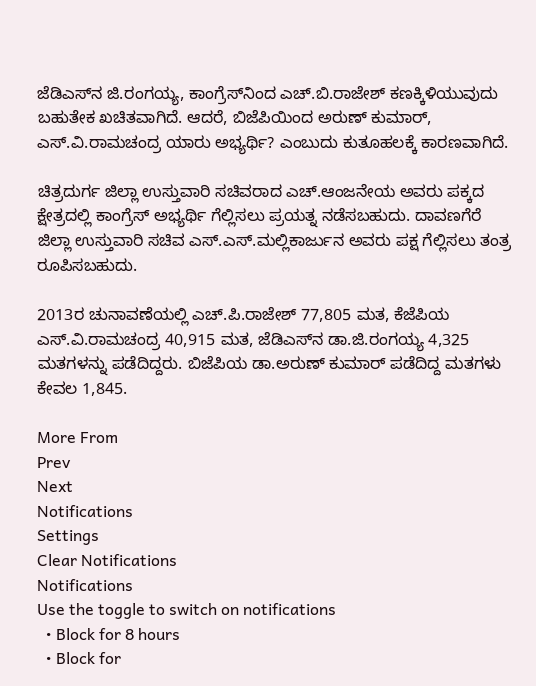ಜೆಡಿಎಸ್‌ನ ಜಿ.ರಂಗಯ್ಯ, ಕಾಂಗ್ರೆಸ್‌ನಿಂದ ಎಚ್.ಬಿ.ರಾಜೇಶ್ ಕಣಕ್ಕಿಳಿಯುವುದು ಬಹುತೇಕ ಖಚಿತವಾಗಿದೆ. ಆದರೆ, ಬಿಜೆಪಿಯಿಂದ ಅರುಣ್ ಕುಮಾರ್, ಎಸ್.ವಿ.ರಾಮಚಂದ್ರ ಯಾರು ಅಭ್ಯರ್ಥಿ? ಎಂಬುದು ಕುತೂಹಲಕ್ಕೆ ಕಾರಣವಾಗಿದೆ.

ಚಿತ್ರದುರ್ಗ ಜಿಲ್ಲಾ ಉಸ್ತುವಾರಿ ಸಚಿವರಾದ ಎಚ್.ಆಂಜನೇಯ ಅವರು ಪಕ್ಕದ ಕ್ಷೇತ್ರದಲ್ಲಿ ಕಾಂಗ್ರೆಸ್ ಅಭ್ಯರ್ಥಿ ಗೆಲ್ಲಿಸಲು ಪ್ರಯತ್ನ ನಡೆಸಬಹುದು. ದಾವಣಗೆರೆ ಜಿಲ್ಲಾ ಉಸ್ತುವಾರಿ ಸಚಿವ ಎಸ್‌.ಎಸ್.ಮಲ್ಲಿಕಾರ್ಜುನ ಅವರು ಪಕ್ಷ ಗೆಲ್ಲಿಸಲು ತಂತ್ರ ರೂಪಿಸಬಹುದು.

2013ರ ಚುನಾವಣೆಯಲ್ಲಿ ಎಚ್.ಪಿ.ರಾಜೇಶ್ 77,805 ಮತ, ಕೆಜೆಪಿಯ ಎಸ್.ವಿ.ರಾಮಚಂದ್ರ 40,915 ಮತ, ಜೆಡಿಎಸ್‌ನ ಡಾ.ಜಿ.ರಂಗಯ್ಯ 4,325 ಮತಗಳನ್ನು ಪಡೆದಿದ್ದರು. ಬಿಜೆಪಿಯ ಡಾ.ಅರುಣ್ ಕುಮಾರ್ ಪಡೆದಿದ್ದ ಮತಗಳು ಕೇವಲ 1,845.

More From
Prev
Next
Notifications
Settings
Clear Notifications
Notifications
Use the toggle to switch on notifications
  • Block for 8 hours
  • Block for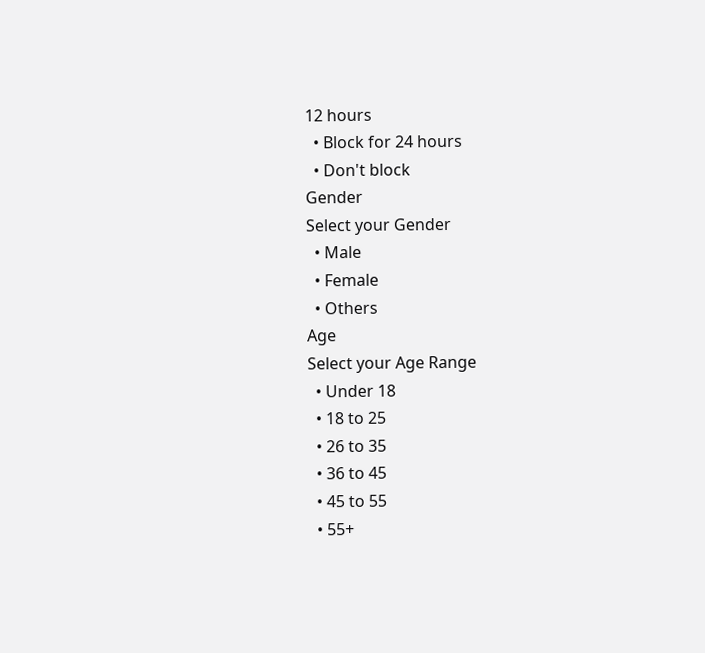12 hours
  • Block for 24 hours
  • Don't block
Gender
Select your Gender
  • Male
  • Female
  • Others
Age
Select your Age Range
  • Under 18
  • 18 to 25
  • 26 to 35
  • 36 to 45
  • 45 to 55
  • 55+